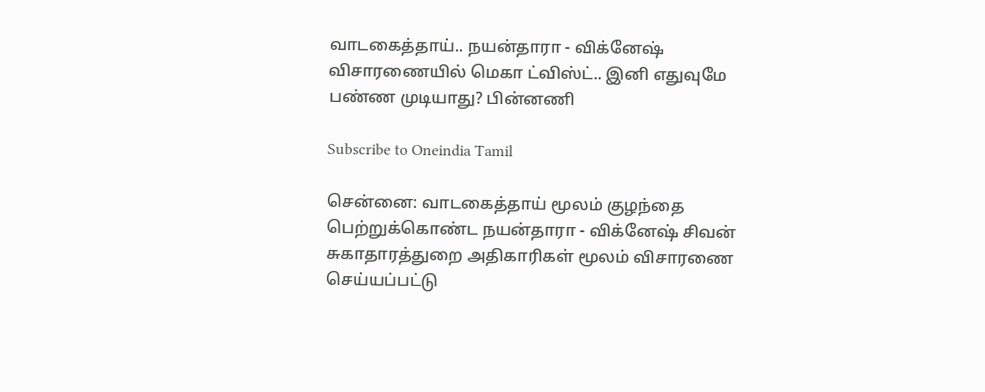வாடகைத்தாய்.. நயன்தாரா - விக்னேஷ் விசாரணையில் மெகா ட்விஸ்ட்.. இனி எதுவுமே பண்ண முடியாது? பின்னணி

Subscribe to Oneindia Tamil

சென்னை: வாடகைத்தாய் மூலம் குழந்தை பெற்றுக்கொண்ட நயன்தாரா - விக்னேஷ் சிவன் சுகாதாரத்துறை அதிகாரிகள் மூலம் விசாரணை செய்யப்பட்டு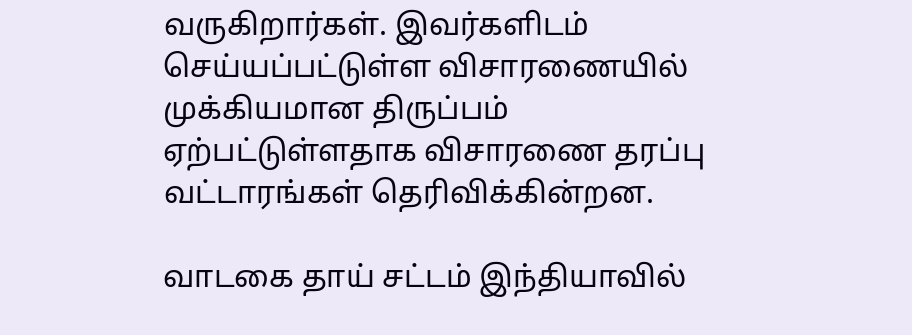வருகிறார்கள். இவர்களிடம் செய்யப்பட்டுள்ள விசாரணையில் முக்கியமான திருப்பம் ஏற்பட்டுள்ளதாக விசாரணை தரப்பு வட்டாரங்கள் தெரிவிக்கின்றன.

வாடகை தாய் சட்டம் இந்தியாவில்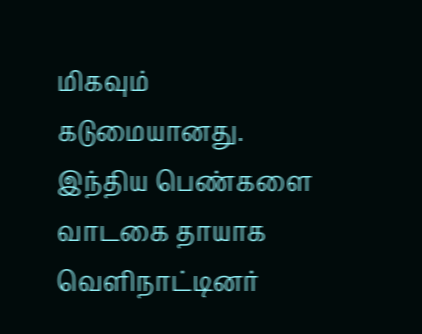மிகவும் கடுமையானது. இந்திய பெண்களை வாடகை தாயாக வெளிநாட்டினர்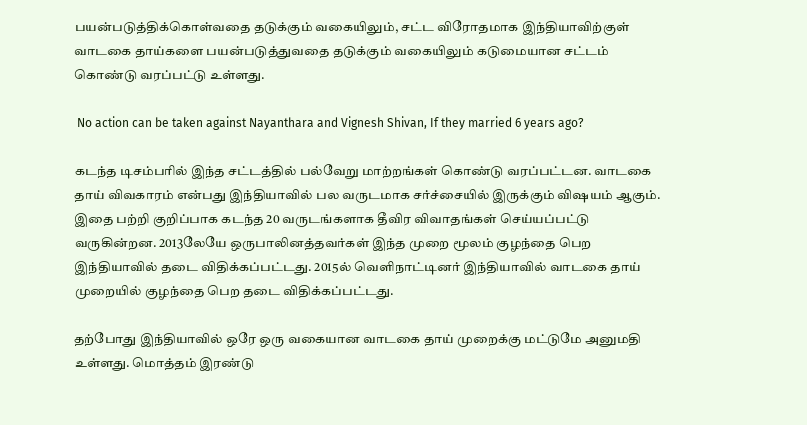பயன்படுத்திக்கொள்வதை தடுக்கும் வகையிலும், சட்ட விரோதமாக இந்தியாவிற்குள் வாடகை தாய்களை பயன்படுத்துவதை தடுக்கும் வகையிலும் கடுமையான சட்டம் கொண்டு வரப்பட்டு உள்ளது.

 No action can be taken against Nayanthara and Vignesh Shivan, If they married 6 years ago?

கடந்த டிசம்பரில் இந்த சட்டத்தில் பல்வேறு மாற்றங்கள் கொண்டு வரப்பட்டன. வாடகை தாய் விவகாரம் என்பது இந்தியாவில் பல வருடமாக சர்ச்சையில் இருக்கும் விஷயம் ஆகும். இதை பற்றி குறிப்பாக கடந்த 20 வருடங்களாக தீவிர விவாதங்கள் செய்யப்பட்டு வருகின்றன. 2013லேயே ஒருபாலினத்தவர்கள் இந்த முறை மூலம் குழந்தை பெற இந்தியாவில் தடை விதிக்கப்பட்டது. 2015ல் வெளிநாட்டினர் இந்தியாவில் வாடகை தாய் முறையில் குழந்தை பெற தடை விதிக்கப்பட்டது.

தற்போது இந்தியாவில் ஒரே ஒரு வகையான வாடகை தாய் முறைக்கு மட்டுமே அனுமதி உள்ளது. மொத்தம் இரண்டு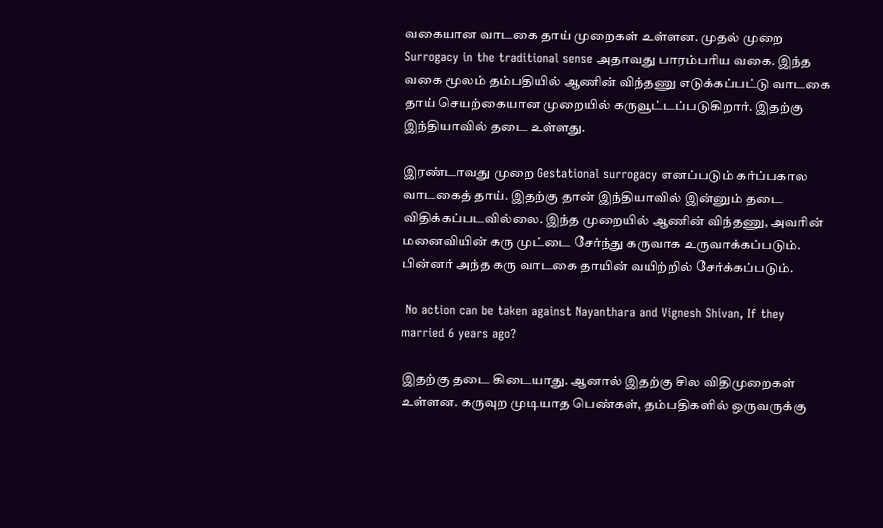வகையான வாடகை தாய் முறைகள் உள்ளன. முதல் முறை Surrogacy in the traditional sense அதாவது பாரம்பரிய வகை. இந்த வகை மூலம் தம்பதியில் ஆணின் விந்தணு எடுக்கப்பட்டு வாடகை தாய் செயற்கையான முறையில் கருவூட்டப்படுகிறார். இதற்கு இந்தியாவில் தடை உள்ளது.

இரண்டாவது முறை Gestational surrogacy எனப்படும் கர்ப்பகால வாடகைத் தாய். இதற்கு தான் இந்தியாவில் இன்னும் தடை விதிக்கப்படவில்லை. இந்த முறையில் ஆணின் விந்தணு, அவரின் மனைவியின் கரு முட்டை சேர்ந்து கருவாக உருவாக்கப்படும். பின்னர் அந்த கரு வாடகை தாயின் வயிற்றில் சேர்க்கப்படும்.

 No action can be taken against Nayanthara and Vignesh Shivan, If they married 6 years ago?

இதற்கு தடை கிடையாது. ஆனால் இதற்கு சில விதிமுறைகள் உள்ளன. கருவுற முடியாத பெண்கள், தம்பதிகளில் ஒருவருக்கு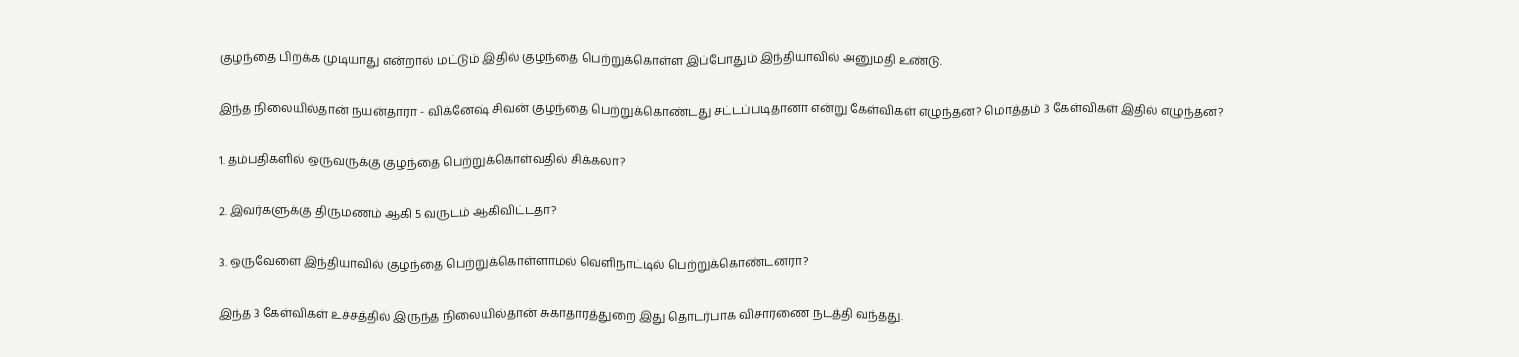குழந்தை பிறக்க முடியாது என்றால் மட்டும் இதில் குழந்தை பெற்றுக்கொள்ள இப்போதும் இந்தியாவில் அனுமதி உண்டு.

இந்த நிலையில்தான் நயன்தாரா - விக்னேஷ் சிவன் குழந்தை பெற்றுக்கொண்டது சட்டப்படிதானா என்று கேள்விகள் எழுந்தன? மொத்தம் 3 கேள்விகள் இதில் எழுந்தன?

1. தம்பதிகளில் ஒருவருக்கு குழந்தை பெற்றுக்கொள்வதில் சிக்கலா?

2. இவர்களுக்கு திருமணம் ஆகி 5 வருடம் ஆகிவிட்டதா?

3. ஒருவேளை இந்தியாவில் குழந்தை பெற்றுக்கொள்ளாமல் வெளிநாட்டில் பெற்றுக்கொண்டனரா?

இந்த 3 கேள்விகள் உச்சத்தில் இருந்த நிலையில்தான் சுகாதாரத்துறை இது தொடர்பாக விசாரணை நடத்தி வந்தது.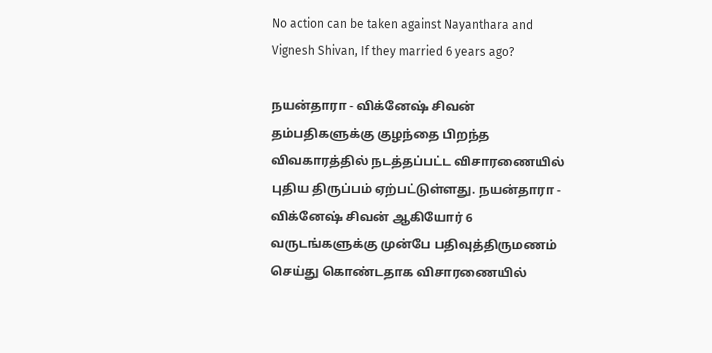No action can be taken against Nayanthara and Vignesh Shivan, If they married 6 years ago?

நயன்தாரா - விக்னேஷ் சிவன் தம்பதிகளுக்கு குழந்தை பிறந்த விவகாரத்தில் நடத்தப்பட்ட விசாரணையில் புதிய திருப்பம் ஏற்பட்டுள்ளது. நயன்தாரா - விக்னேஷ் சிவன் ஆகியோர் 6 வருடங்களுக்கு முன்பே பதிவுத்திருமணம் செய்து கொண்டதாக விசாரணையில்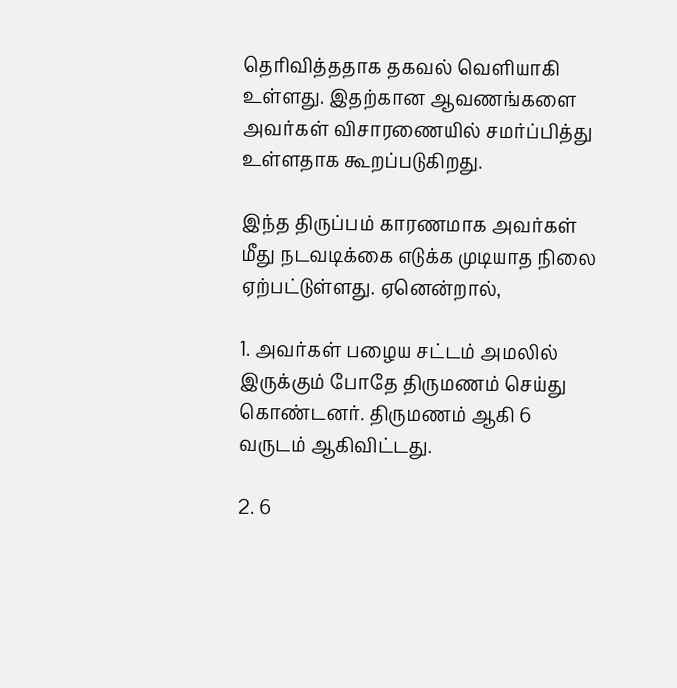தெரிவித்ததாக தகவல் வெளியாகி உள்ளது. இதற்கான ஆவணங்களை அவர்கள் விசாரணையில் சமர்ப்பித்து உள்ளதாக கூறப்படுகிறது.

இந்த திருப்பம் காரணமாக அவர்கள் மீது நடவடிக்கை எடுக்க முடியாத நிலை ஏற்பட்டுள்ளது. ஏனென்றால்,

1. அவர்கள் பழைய சட்டம் அமலில் இருக்கும் போதே திருமணம் செய்து கொண்டனர். திருமணம் ஆகி 6 வருடம் ஆகிவிட்டது.

2. 6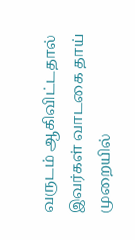வருடம் ஆகிவிட்டதால் இவர்கள் வாடகை தாய் முறையில்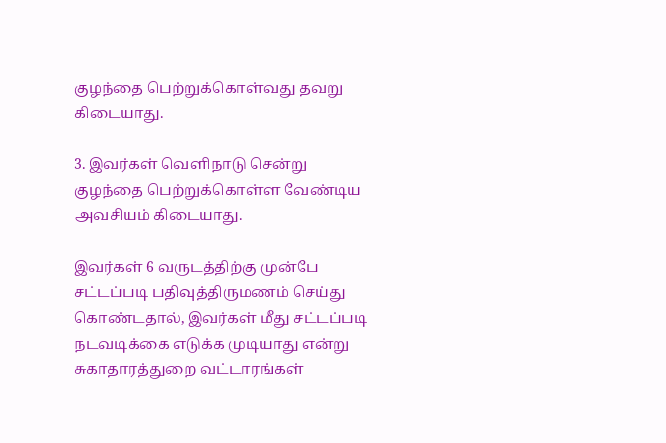குழந்தை பெற்றுக்கொள்வது தவறு கிடையாது.

3. இவர்கள் வெளிநாடு சென்று குழந்தை பெற்றுக்கொள்ள வேண்டிய அவசியம் கிடையாது.

இவர்கள் 6 வருடத்திற்கு முன்பே சட்டப்படி பதிவுத்திருமணம் செய்து கொண்டதால், இவர்கள் மீது சட்டப்படி நடவடிக்கை எடுக்க முடியாது என்று சுகாதாரத்துறை வட்டாரங்கள்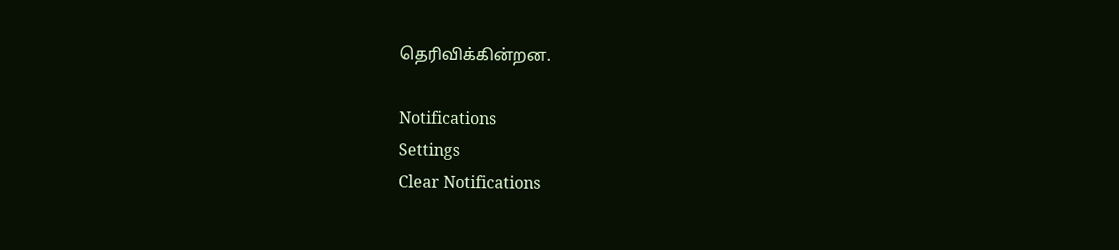தெரிவிக்கின்றன.

Notifications
Settings
Clear Notifications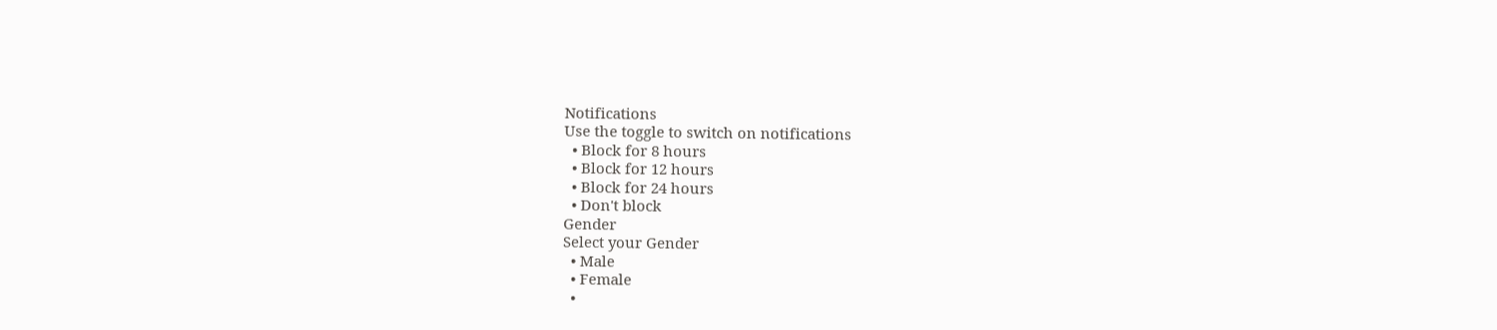Notifications
Use the toggle to switch on notifications
  • Block for 8 hours
  • Block for 12 hours
  • Block for 24 hours
  • Don't block
Gender
Select your Gender
  • Male
  • Female
  •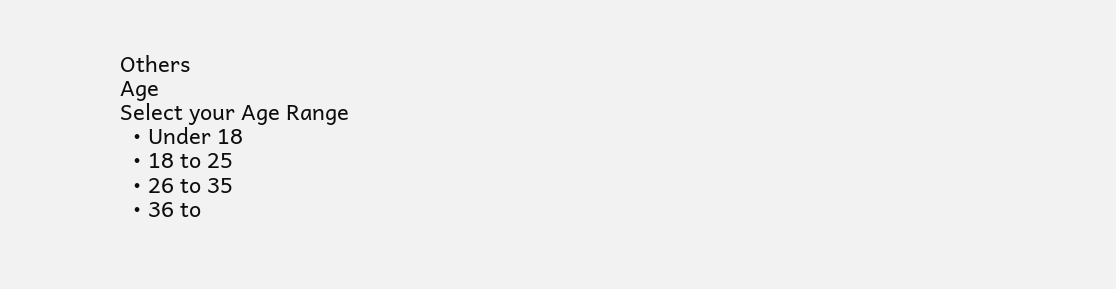Others
Age
Select your Age Range
  • Under 18
  • 18 to 25
  • 26 to 35
  • 36 to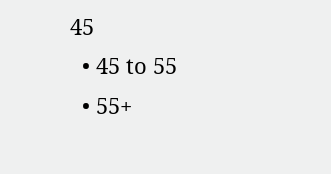45
  • 45 to 55
  • 55+